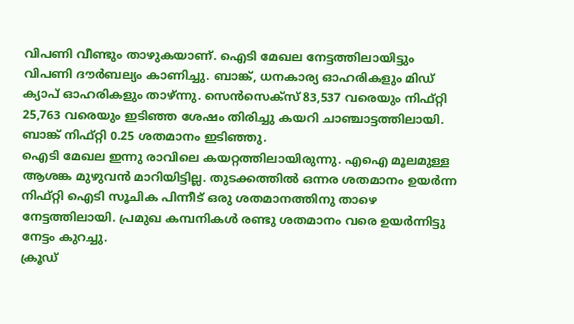വിപണി വീണ്ടും താഴുകയാണ്. ഐടി മേഖല നേട്ടത്തിലായിട്ടും വിപണി ദൗർബല്യം കാണിച്ചു. ബാങ്ക്, ധനകാര്യ ഓഹരികളും മിഡ് ക്യാപ് ഓഹരികളും താഴ്ന്നു. സെൻസെക്സ് 83,537 വരെയും നിഫ്റ്റി 25,763 വരെയും ഇടിഞ്ഞ ശേഷം തിരിച്ചു കയറി ചാഞ്ചാട്ടത്തിലായി. ബാങ്ക് നിഫ്റ്റി 0.25 ശതമാനം ഇടിഞ്ഞു.
ഐടി മേഖല ഇന്നു രാവിലെ കയറ്റത്തിലായിരുന്നു. എഐ മൂലമുള്ള ആശങ്ക മുഴുവൻ മാറിയിട്ടില്ല. തുടക്കത്തിൽ ഒന്നര ശതമാനം ഉയർന്ന നിഫ്റ്റി ഐടി സൂചിക പിന്നീട് ഒരു ശതമാനത്തിനു താഴെ നേട്ടത്തിലായി. പ്രമുഖ കമ്പനികൾ രണ്ടു ശതമാനം വരെ ഉയർന്നിട്ടു നേട്ടം കുറച്ചു.
ക്രൂഡ്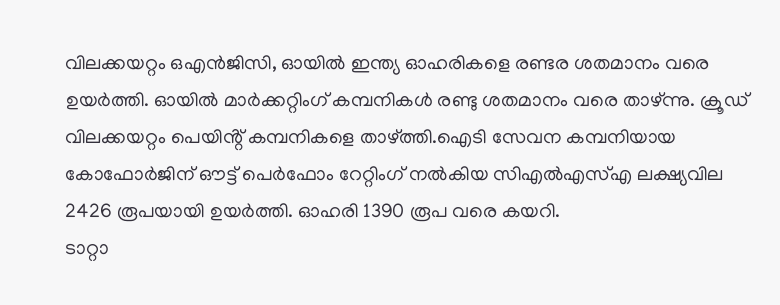വിലക്കയറ്റം ഒഎൻജിസി, ഓയിൽ ഇന്ത്യ ഓഹരികളെ രണ്ടര ശതമാനം വരെ ഉയർത്തി. ഓയിൽ മാർക്കറ്റിംഗ് കമ്പനികൾ രണ്ടു ശതമാനം വരെ താഴ്ന്നു. ക്രൂഡ് വിലക്കയറ്റം പെയിൻ്റ് കമ്പനികളെ താഴ്ത്തി.ഐടി സേവന കമ്പനിയായ കോഫോർജിന് ഔട്ട് പെർഫോം റേറ്റിംഗ് നൽകിയ സിഎൽഎസ്എ ലക്ഷ്യവില 2426 രൂപയായി ഉയർത്തി. ഓഹരി 1390 രൂപ വരെ കയറി.
ടാറ്റാ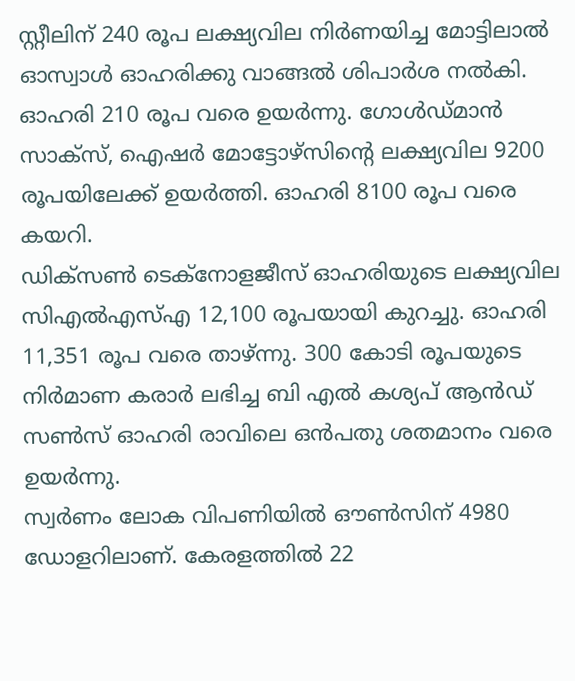സ്റ്റീലിന് 240 രൂപ ലക്ഷ്യവില നിർണയിച്ച മോട്ടിലാൽ ഓസ്വാൾ ഓഹരിക്കു വാങ്ങൽ ശിപാർശ നൽകി. ഓഹരി 210 രൂപ വരെ ഉയർന്നു. ഗോൾഡ്മാൻ സാക്സ്, ഐഷർ മോട്ടോഴ്സിൻ്റെ ലക്ഷ്യവില 9200 രൂപയിലേക്ക് ഉയർത്തി. ഓഹരി 8100 രൂപ വരെ കയറി.
ഡിക്സൺ ടെക്നോളജീസ് ഓഹരിയുടെ ലക്ഷ്യവില സിഎൽഎസ്എ 12,100 രൂപയായി കുറച്ചു. ഓഹരി 11,351 രൂപ വരെ താഴ്ന്നു. 300 കോടി രൂപയുടെ നിർമാണ കരാർ ലഭിച്ച ബി എൽ കശ്യപ് ആൻഡ് സൺസ് ഓഹരി രാവിലെ ഒൻപതു ശതമാനം വരെ ഉയർന്നു.
സ്വർണം ലോക വിപണിയിൽ ഔൺസിന് 4980 ഡോളറിലാണ്. കേരളത്തിൽ 22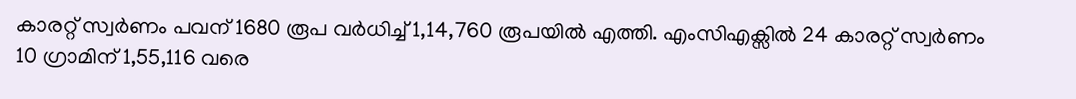കാരറ്റ് സ്വർണം പവന് 1680 രൂപ വർധിച്ച് 1,14,760 രൂപയിൽ എത്തി. എംസിഎക്സിൽ 24 കാരറ്റ് സ്വർണം 10 ഗ്രാമിന് 1,55,116 വരെ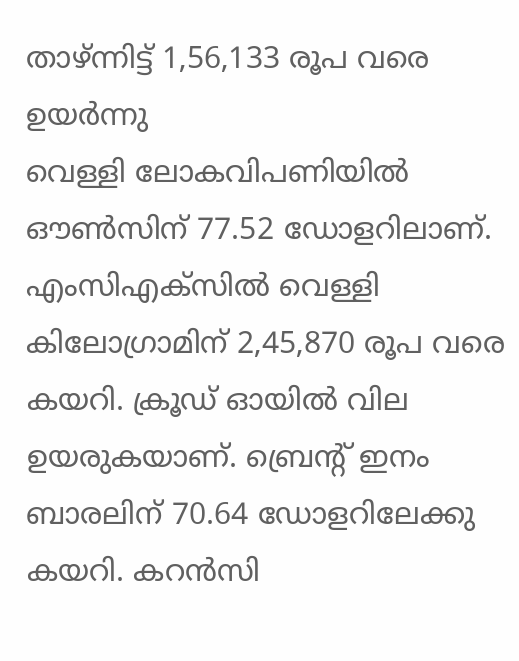താഴ്ന്നിട്ട് 1,56,133 രൂപ വരെ ഉയർന്നു
വെള്ളി ലോകവിപണിയിൽ ഔൺസിന് 77.52 ഡോളറിലാണ്. എംസിഎക്സിൽ വെള്ളി കിലോഗ്രാമിന് 2,45,870 രൂപ വരെ കയറി. ക്രൂഡ് ഓയിൽ വില ഉയരുകയാണ്. ബ്രെൻ്റ് ഇനം ബാരലിന് 70.64 ഡോളറിലേക്കു കയറി. കറൻസി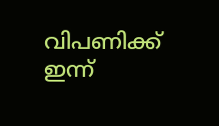വിപണിക്ക് ഇന്ന്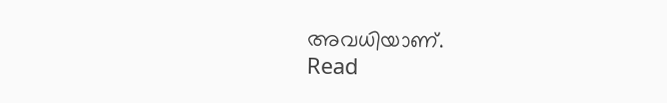അവധിയാണ്.
Read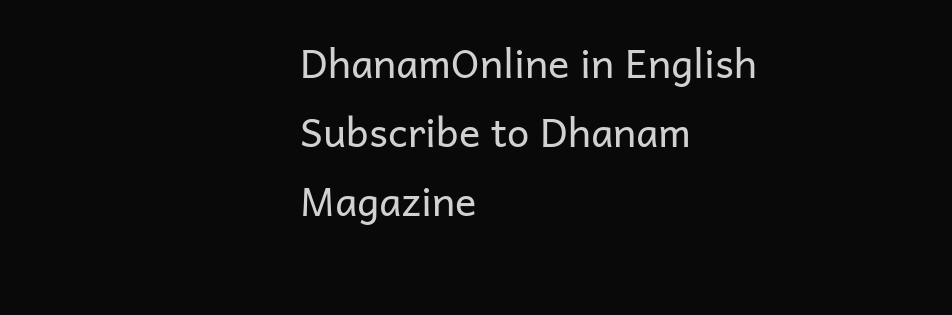DhanamOnline in English
Subscribe to Dhanam Magazine